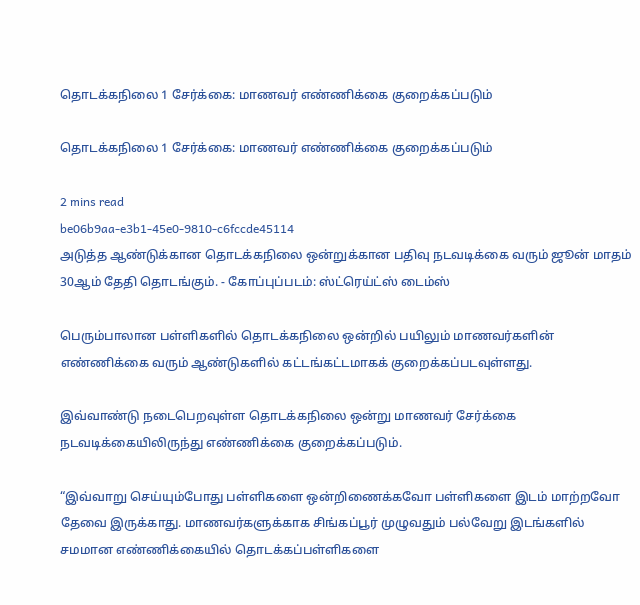தொடக்கநிலை 1 சேர்க்கை: மாணவர் எண்ணிக்கை குறைக்கப்படும்

தொடக்கநிலை 1 சேர்க்கை: மாணவர் எண்ணிக்கை குறைக்கப்படும்

2 mins read
be06b9aa-e3b1-45e0-9810-c6fccde45114
அடுத்த ஆண்டுக்கான தொடக்கநிலை ஒன்றுக்கான பதிவு நடவடிக்கை வரும் ஜூன் மாதம் 30ஆம் தேதி தொடங்கும். - கோப்புப்படம்: ஸ்ட்ரெய்ட்ஸ் டைம்ஸ்

பெரும்பாலான பள்ளிகளில் தொடக்கநிலை ஒன்றில் பயிலும் மாணவர்களின் எண்ணிக்கை வரும் ஆண்டுகளில் கட்டங்கட்டமாகக் குறைக்கப்படவுள்ளது.

இவ்வாண்டு நடைபெறவுள்ள தொடக்கநிலை ஒன்று மாணவர் சேர்க்கை நடவடிக்கையிலிருந்து எண்ணிக்கை குறைக்கப்படும்.

“இவ்வாறு செய்யும்போது பள்ளிகளை ஒன்றிணைக்கவோ பள்ளிகளை இடம் மாற்றவோ தேவை இருக்காது. மாணவர்களுக்காக சிங்கப்பூர் முழுவதும் பல்வேறு இடங்களில் சமமான எண்ணிக்கையில் தொடக்கப்பள்ளிகளை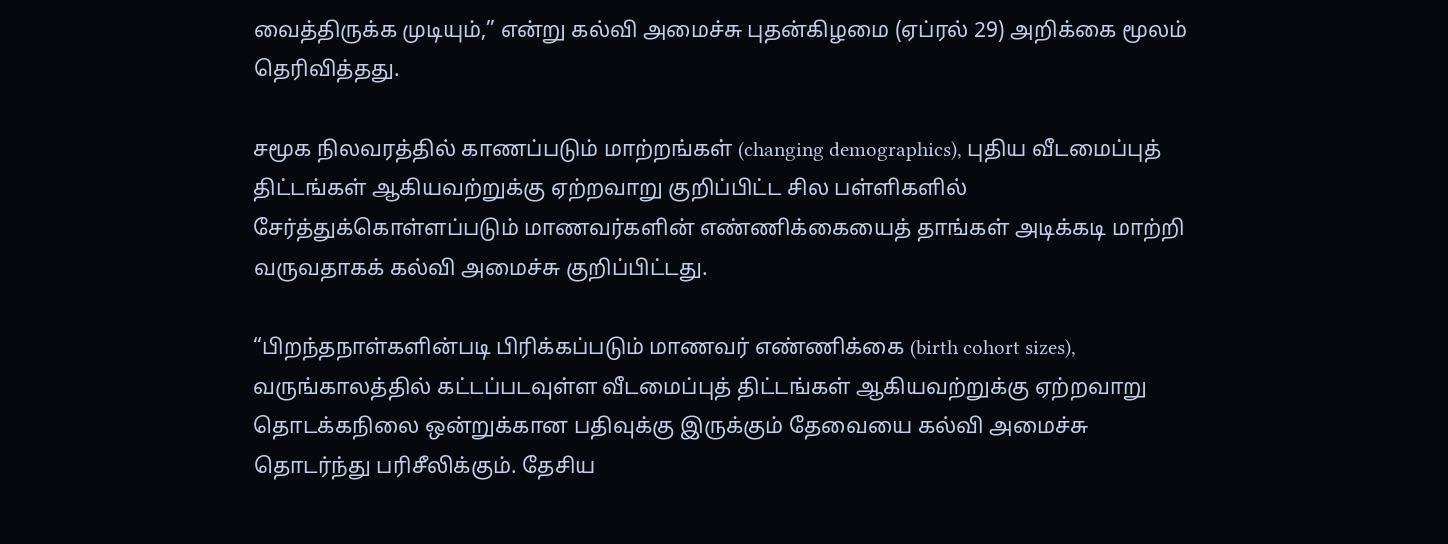வைத்திருக்க முடியும்,” என்று கல்வி அமைச்சு புதன்கிழமை (ஏப்ரல் 29) அறிக்கை மூலம் தெரிவித்தது.

சமூக நிலவரத்தில் காணப்படும் மாற்றங்கள் (changing demographics), புதிய வீடமைப்புத் திட்டங்கள் ஆகியவற்றுக்கு ஏற்றவாறு குறிப்பிட்ட சில பள்ளிகளில் சேர்த்துக்கொள்ளப்படும் மாணவர்களின் எண்ணிக்கையைத் தாங்கள் அடிக்கடி மாற்றி வருவதாகக் கல்வி அமைச்சு குறிப்பிட்டது.

“பிறந்தநாள்களின்படி பிரிக்கப்படும் மாணவர் எண்ணிக்கை (birth cohort sizes), வருங்காலத்தில் கட்டப்படவுள்ள வீடமைப்புத் திட்டங்கள் ஆகியவற்றுக்கு ஏற்றவாறு தொடக்கநிலை ஒன்றுக்கான பதிவுக்கு இருக்கும் தேவையை கல்வி அமைச்சு தொடர்ந்து பரிசீலிக்கும். தேசிய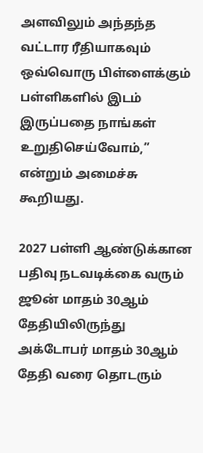அளவிலும் அந்தந்த வட்டார ரீதியாகவும் ஒவ்வொரு பிள்ளைக்கும் பள்ளிகளில் இடம் இருப்பதை நாங்கள் உறுதிசெய்வோம்,” என்றும் அமைச்சு கூறியது.

2027 பள்ளி ஆண்டுக்கான பதிவு நடவடிக்கை வரும் ஜூன் மாதம் 30ஆம் தேதியிலிருந்து அக்டோபர் மாதம் 30ஆம் தேதி வரை தொடரும்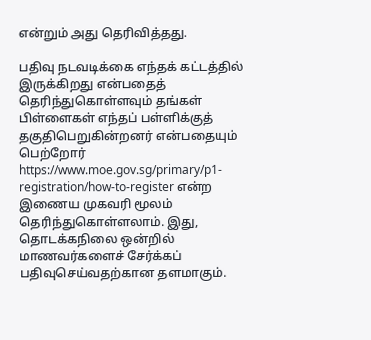என்றும் அது தெரிவித்தது.

பதிவு நடவடிக்கை எந்தக் கட்டத்தில் இருக்கிறது என்பதைத் தெரிந்துகொள்ளவும் தங்கள் பிள்ளைகள் எந்தப் பள்ளிக்குத் தகுதிபெறுகின்றனர் என்பதையும் பெற்றோர் https://www.moe.gov.sg/primary/p1-registration/how-to-register என்ற இணைய முகவரி மூலம் தெரிந்துகொள்ளலாம். இது, தொடக்கநிலை ஒன்றில் மாணவர்களைச் சேர்க்கப் பதிவுசெய்வதற்கான தளமாகும்.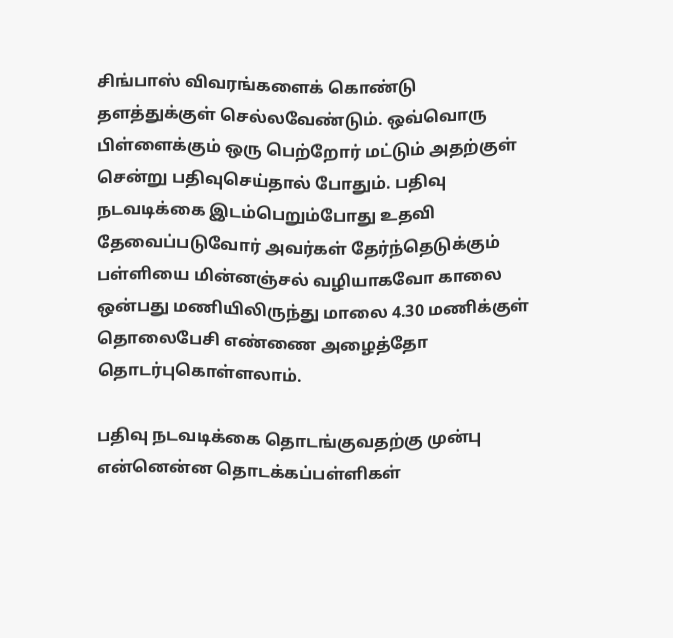சிங்பாஸ் விவரங்களைக் கொண்டு தளத்துக்குள் செல்லவேண்டும். ஒவ்வொரு பிள்ளைக்கும் ஒரு பெற்றோர் மட்டும் அதற்குள் சென்று பதிவுசெய்தால் போதும். பதிவு நடவடிக்கை இடம்பெறும்போது உதவி தேவைப்படுவோர் அவர்கள் தேர்ந்தெடுக்கும் பள்ளியை மின்னஞ்சல் வழியாகவோ காலை ஒன்பது மணியிலிருந்து மாலை 4.30 மணிக்குள் தொலைபேசி எண்ணை அழைத்தோ தொடர்புகொள்ளலாம்.

பதிவு நடவடிக்கை தொடங்குவதற்கு முன்பு என்னென்ன தொடக்கப்பள்ளிகள்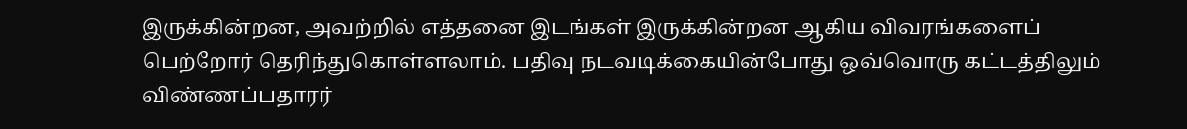இருக்கின்றன, அவற்றில் எத்தனை இடங்கள் இருக்கின்றன ஆகிய விவரங்களைப் பெற்றோர் தெரிந்துகொள்ளலாம். பதிவு நடவடிக்கையின்போது ஒவ்வொரு கட்டத்திலும் விண்ணப்பதாரர்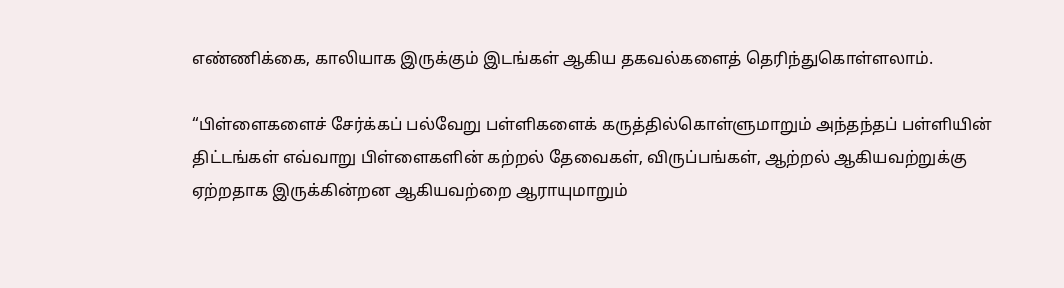எண்ணிக்கை, காலியாக இருக்கும் இடங்கள் ஆகிய தகவல்களைத் தெரிந்துகொள்ளலாம்.

“பிள்ளைகளைச் சேர்க்கப் பல்வேறு பள்ளிகளைக் கருத்தில்கொள்ளுமாறும் அந்தந்தப் பள்ளியின் திட்டங்கள் எவ்வாறு பிள்ளைகளின் கற்றல் தேவைகள், விருப்பங்கள், ஆற்றல் ஆகியவற்றுக்கு ஏற்றதாக இருக்கின்றன ஆகியவற்றை ஆராயுமாறும்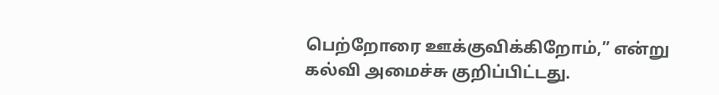பெற்றோரை ஊக்குவிக்கிறோம்,” என்று கல்வி அமைச்சு குறிப்பிட்டது.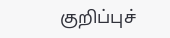குறிப்புச்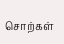சொற்கள்